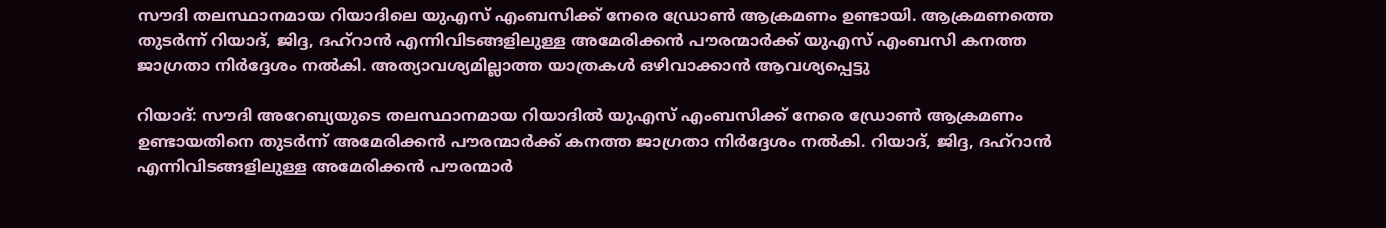സൗദി തലസ്ഥാനമായ റിയാദിലെ യുഎസ് എംബസിക്ക് നേരെ ഡ്രോൺ ആക്രമണം ഉണ്ടായി. ആക്രമണത്തെ തുടർന്ന് റിയാദ്, ജിദ്ദ, ദഹ്‌റാൻ എന്നിവിടങ്ങളിലുള്ള അമേരിക്കൻ പൗരന്മാർക്ക് യുഎസ് എംബസി കനത്ത ജാഗ്രതാ നിർദ്ദേശം നൽകി. അത്യാവശ്യമില്ലാത്ത യാത്രകൾ ഒഴിവാക്കാൻ ആവശ്യപ്പെട്ടു

റിയാദ്: സൗദി അറേബ്യയുടെ തലസ്ഥാനമായ റിയാദിൽ യുഎസ് എംബസിക്ക് നേരെ ഡ്രോൺ ആക്രമണം ഉണ്ടായതിനെ തുടർന്ന് അമേരിക്കൻ പൗരന്മാർക്ക് കനത്ത ജാഗ്രതാ നിർദ്ദേശം നൽകി. റിയാദ്, ജിദ്ദ, ദഹ്‌റാൻ എന്നിവിടങ്ങളിലുള്ള അമേരിക്കൻ പൗരന്മാർ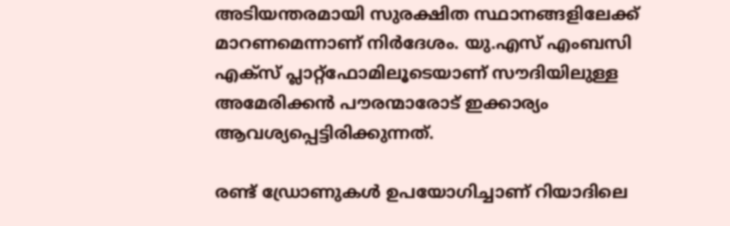അടിയന്തരമായി സുരക്ഷിത സ്ഥാനങ്ങളിലേക്ക് മാറണമെന്നാണ് നിർദേശം. യു.എസ് എംബസി എക്‌സ് പ്ലാറ്റ്ഫോമിലൂടെയാണ് സൗദിയിലുള്ള അമേരിക്കൻ പൗരന്മാരോട് ഇക്കാര്യം ആവശ്യപ്പെട്ടിരിക്കുന്നത്.

രണ്ട് ഡ്രോണുകൾ ഉപയോഗിച്ചാണ് റിയാദിലെ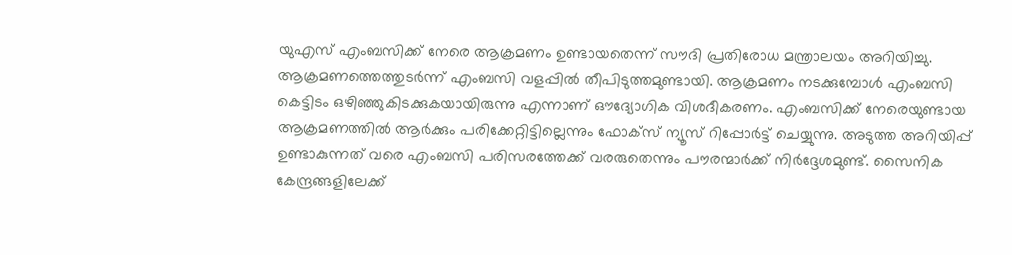യുഎസ് എംബസിക്ക് നേരെ ആക്രമണം ഉണ്ടായതെന്ന് സൗദി പ്രതിരോധ മന്ത്രാലയം അറിയിച്ചു. ആക്രമണത്തെത്തുടർന്ന് എംബസി വളപ്പിൽ തീപിടുത്തമുണ്ടായി. ആക്രമണം നടക്കുമ്പോൾ എംബസി കെട്ടിടം ഒഴിഞ്ഞുകിടക്കുകയായിരുന്നു എന്നാണ് ഔദ്യോഗിക വിശദീകരണം. എംബസിക്ക് നേരെയുണ്ടായ ആക്രമണത്തിൽ ആർക്കും പരിക്കേറ്റിട്ടില്ലെന്നും ഫോക്‌സ് ന്യൂസ് റിപ്പോർട്ട് ചെയ്യുന്നു. അടുത്ത അറിയിപ്പ് ഉണ്ടാകുന്നത് വരെ എംബസി പരിസരത്തേക്ക് വരരുതെന്നും പൗരന്മാർക്ക് നിർദ്ദേശമുണ്ട്. സൈനിക കേന്ദ്രങ്ങളിലേക്ക്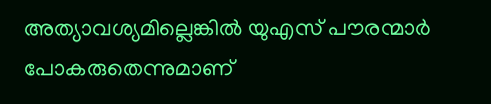അത്യാവശ്യമില്ലെങ്കിൽ യുഎസ് പൗരന്മാർ പോകരുതെന്നുമാണ്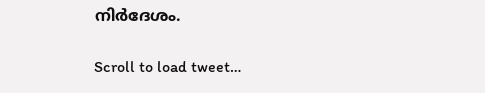നിർദേശം.

Scroll to load tweet…